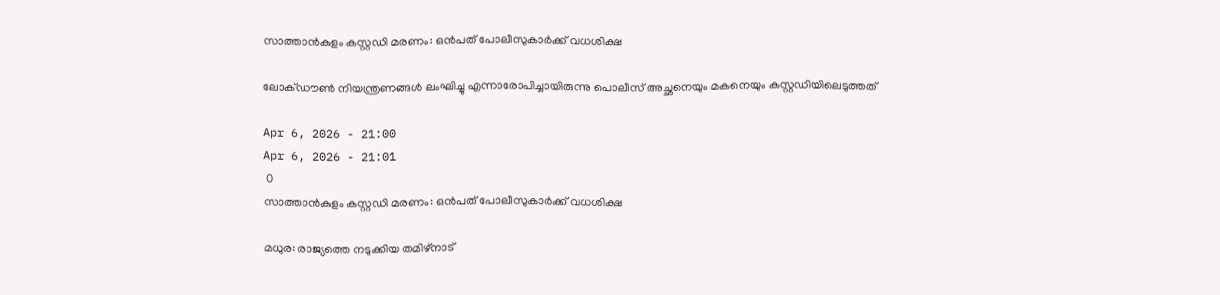സാത്താൻകുളം കസ്റ്റഡി മരണം: ഒന്‍പത് പോലീസുകാർക്ക് വധശിക്ഷ

ലോക്ഡൗൺ നിയന്ത്രണങ്ങൾ ലംഘിച്ചു എന്നാരോപിച്ചായിരുന്നു പൊലീസ് അച്ഛനെയും മകനെയും കസ്റ്റഡിയിലെടുത്തത്

Apr 6, 2026 - 21:00
Apr 6, 2026 - 21:01
 0
സാത്താൻകുളം കസ്റ്റഡി മരണം: ഒന്‍പത് പോലീസുകാർക്ക് വധശിക്ഷ

മധുര: രാജ്യത്തെ നടുക്കിയ തമിഴ്നാട്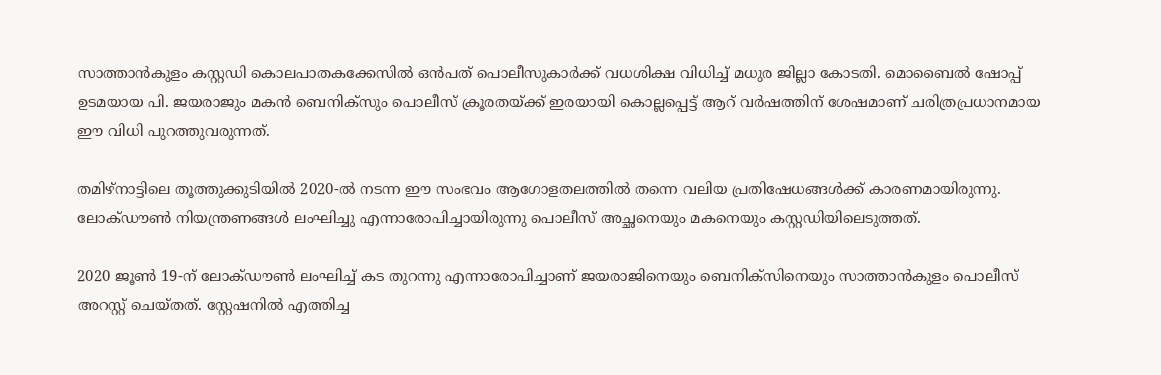സാത്താൻകുളം കസ്റ്റഡി കൊലപാതകക്കേസിൽ ഒൻപത് പൊലീസുകാർക്ക് വധശിക്ഷ വിധിച്ച് മധുര ജില്ലാ കോടതി. മൊബൈൽ ഷോപ്പ് ഉടമയായ പി. ജയരാജും മകൻ ബെനിക്സും പൊലീസ് ക്രൂരതയ്ക്ക് ഇരയായി കൊല്ലപ്പെട്ട് ആറ് വർഷത്തിന് ശേഷമാണ് ചരിത്രപ്രധാനമായ ഈ വിധി പുറത്തുവരുന്നത്.

തമിഴ്നാട്ടിലെ തൂത്തുക്കുടിയിൽ 2020-ൽ നടന്ന ഈ സംഭവം ആഗോളതലത്തിൽ തന്നെ വലിയ പ്രതിഷേധങ്ങൾക്ക് കാരണമായിരുന്നു. ലോക്ഡൗൺ നിയന്ത്രണങ്ങൾ ലംഘിച്ചു എന്നാരോപിച്ചായിരുന്നു പൊലീസ് അച്ഛനെയും മകനെയും കസ്റ്റഡിയിലെടുത്തത്.

2020 ജൂൺ 19-ന് ലോക്ഡൗൺ ലംഘിച്ച് കട തുറന്നു എന്നാരോപിച്ചാണ് ജയരാജിനെയും ബെനിക്സിനെയും സാത്താൻകുളം പൊലീസ് അറസ്റ്റ് ചെയ്തത്. സ്റ്റേഷനിൽ എത്തിച്ച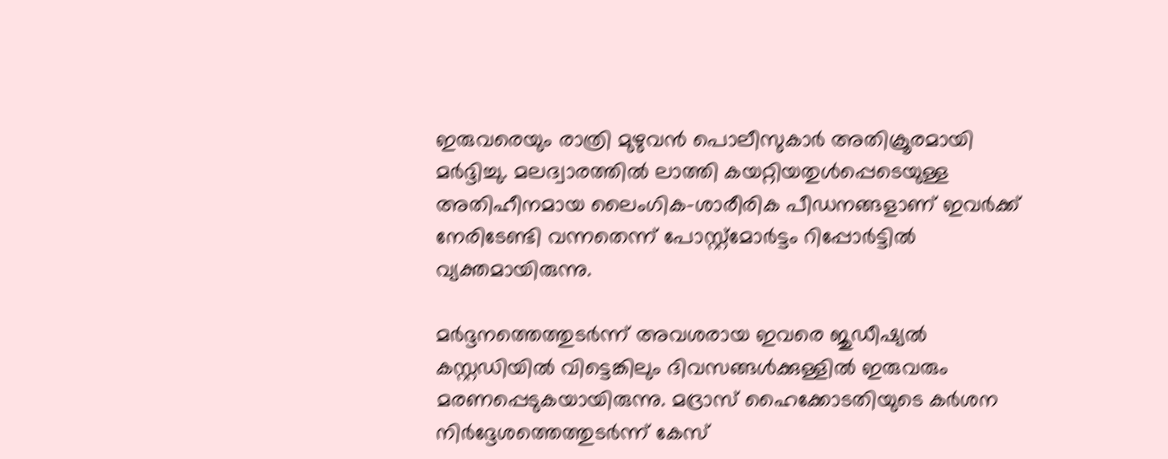ഇരുവരെയും രാത്രി മുഴുവൻ പൊലീസുകാർ അതിക്രൂരമായി മർദ്ദിച്ചു. മലദ്വാരത്തിൽ ലാത്തി കയറ്റിയതുൾപ്പെടെയുള്ള അതിഹീനമായ ലൈംഗിക-ശാരീരിക പീഡനങ്ങളാണ് ഇവർക്ക് നേരിടേണ്ടി വന്നതെന്ന് പോസ്റ്റ്‌മോർട്ടം റിപ്പോർട്ടിൽ വ്യക്തമായിരുന്നു.

മർദ്ദനത്തെത്തുടർന്ന് അവശരായ ഇവരെ ജുഡീഷ്യൽ കസ്റ്റഡിയിൽ വിട്ടെങ്കിലും ദിവസങ്ങൾക്കുള്ളിൽ ഇരുവരും മരണപ്പെടുകയായിരുന്നു. മദ്രാസ് ഹൈക്കോടതിയുടെ കർശന നിർദ്ദേശത്തെത്തുടർന്ന് കേസ്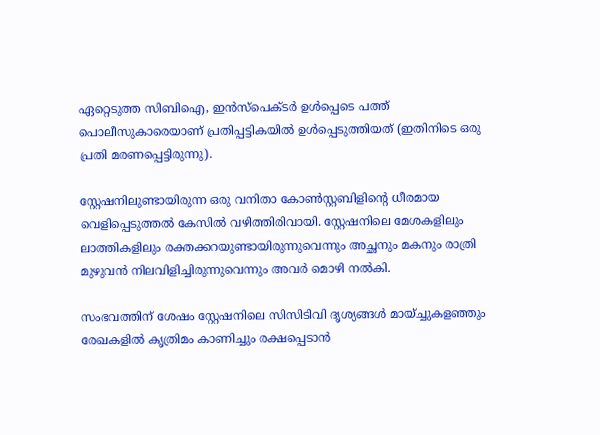ഏറ്റെടുത്ത സിബിഐ, ഇൻസ്പെക്ടർ ഉൾപ്പെടെ പത്ത് പൊലീസുകാരെയാണ് പ്രതിപ്പട്ടികയിൽ ഉൾപ്പെടുത്തിയത് (ഇതിനിടെ ഒരു പ്രതി മരണപ്പെട്ടിരുന്നു).

സ്റ്റേഷനിലുണ്ടായിരുന്ന ഒരു വനിതാ കോൺസ്റ്റബിളിന്റെ ധീരമായ വെളിപ്പെടുത്തൽ കേസിൽ വഴിത്തിരിവായി. സ്റ്റേഷനിലെ മേശകളിലും ലാത്തികളിലും രക്തക്കറയുണ്ടായിരുന്നുവെന്നും അച്ഛനും മകനും രാത്രി മുഴുവൻ നിലവിളിച്ചിരുന്നുവെന്നും അവർ മൊഴി നൽകി.

സംഭവത്തിന് ശേഷം സ്റ്റേഷനിലെ സിസിടിവി ദൃശ്യങ്ങൾ മായ്ച്ചുകളഞ്ഞും രേഖകളിൽ കൃത്രിമം കാണിച്ചും രക്ഷപ്പെടാൻ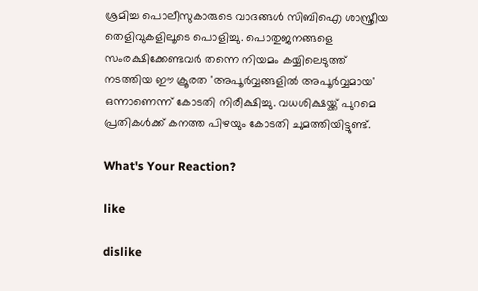ശ്രമിച്ച പൊലീസുകാരുടെ വാദങ്ങൾ സിബിഐ ശാസ്ത്രീയ തെളിവുകളിലൂടെ പൊളിച്ചു. പൊതുജനങ്ങളെ സംരക്ഷിക്കേണ്ടവർ തന്നെ നിയമം കയ്യിലെടുത്ത് നടത്തിയ ഈ ക്രൂരത 'അപൂർവ്വങ്ങളിൽ അപൂർവ്വമായ' ഒന്നാണെന്ന് കോടതി നിരീക്ഷിച്ചു. വധശിക്ഷയ്ക്ക് പുറമെ പ്രതികൾക്ക് കനത്ത പിഴയും കോടതി ചുമത്തിയിട്ടുണ്ട്.

What's Your Reaction?

like

dislike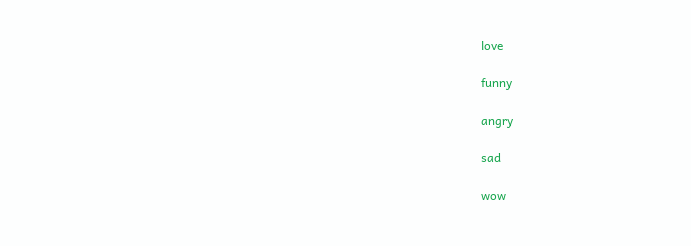love

funny

angry

sad

wow